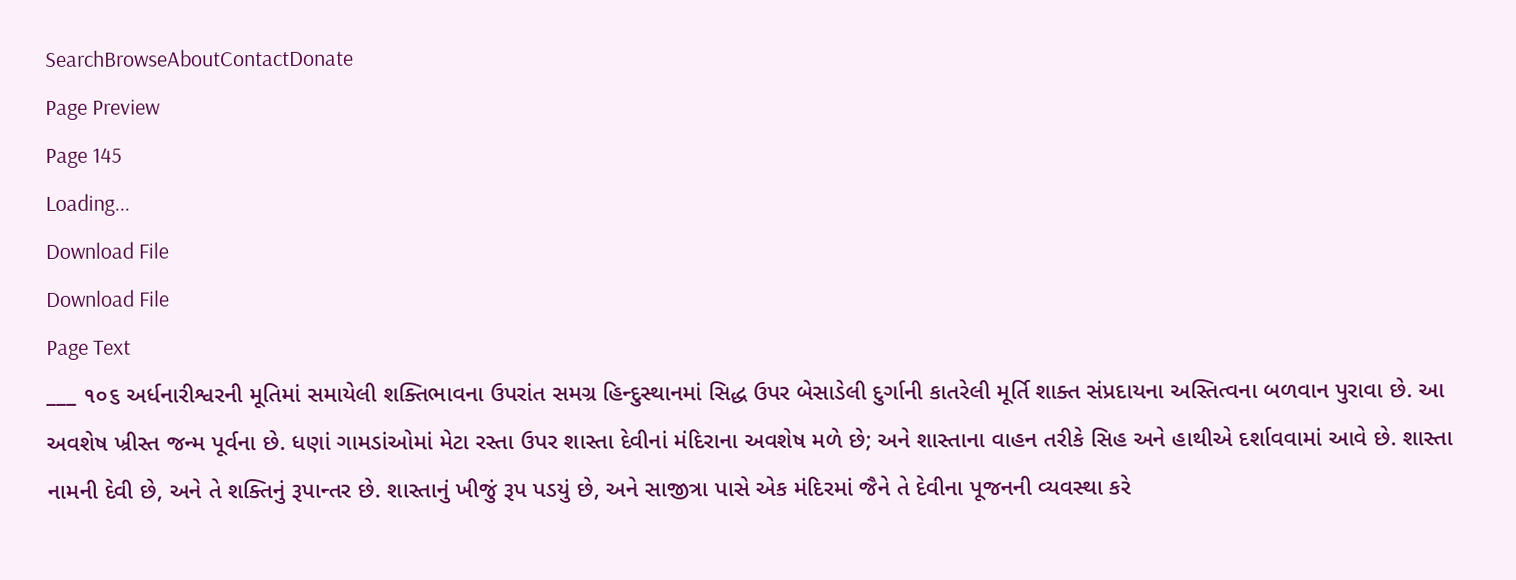SearchBrowseAboutContactDonate
Page Preview
Page 145
Loading...
Download File
Download File
Page Text
___ ૧૦૬ અર્ધનારીશ્વરની મૂતિમાં સમાયેલી શક્તિભાવના ઉપરાંત સમગ્ર હિન્દુસ્થાનમાં સિદ્ધ ઉપર બેસાડેલી દુર્ગાની કાતરેલી મૂર્તિ શાક્ત સંપ્રદાયના અસ્તિત્વના બળવાન પુરાવા છે. આ અવશેષ ખ્રીસ્ત જન્મ પૂર્વના છે. ધણાં ગામડાંઓમાં મેટા રસ્તા ઉપર શાસ્તા દેવીનાં મંદિરાના અવશેષ મળે છે; અને શાસ્તાના વાહન તરીકે સિહ અને હાથીએ દર્શાવવામાં આવે છે. શાસ્તા નામની દેવી છે, અને તે શક્તિનું રૂપાન્તર છે. શાસ્તાનું ખીજું રૂપ પડયું છે, અને સાજીત્રા પાસે એક મંદિરમાં જૈને તે દેવીના પૂજનની વ્યવસ્થા કરે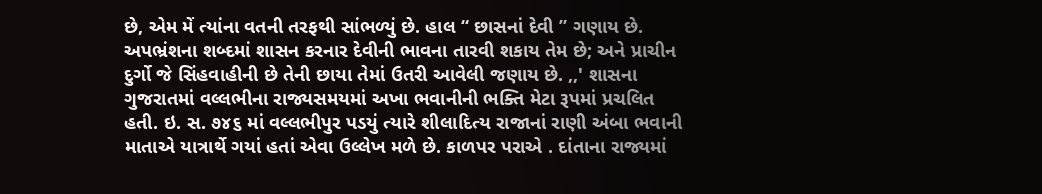છે, એમ મેં ત્યાંના વતની તરફથી સાંભળ્યું છે. હાલ “ છાસનાં દેવી ” ગણાય છે. અપભ્રંશના શબ્દમાં શાસન કરનાર દેવીની ભાવના તારવી શકાય તેમ છે; અને પ્રાચીન દુર્ગો જે સિંહવાહીની છે તેની છાયા તેમાં ઉતરી આવેલી જણાય છે. ,,' શાસના ગુજરાતમાં વલ્લભીના રાજ્યસમયમાં અખા ભવાનીની ભક્તિ મેટા રૂપમાં પ્રચલિત હતી. ઇ. સ. ૭૪૬ માં વલ્લભીપુર પડયું ત્યારે શીલાદિત્ય રાજાનાં રાણી અંબા ભવાની માતાએ યાત્રાર્થે ગયાં હતાં એવા ઉલ્લેખ મળે છે. કાળપર પરાએ . દાંતાના રાજ્યમાં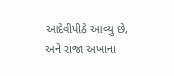આદેવીપીઠે આવ્યુ છે, અને રાજા અખાના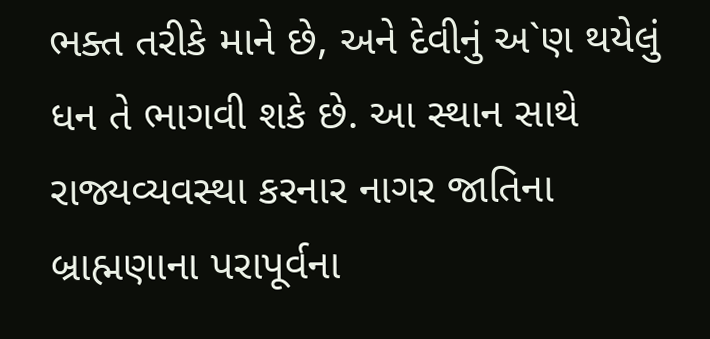ભક્ત તરીકે માને છે, અને દેવીનું અ`ણ થયેલું ધન તે ભાગવી શકે છે. આ સ્થાન સાથે રાજ્યવ્યવસ્થા કરનાર નાગર જાતિના બ્રાહ્મણાના પરાપૂર્વના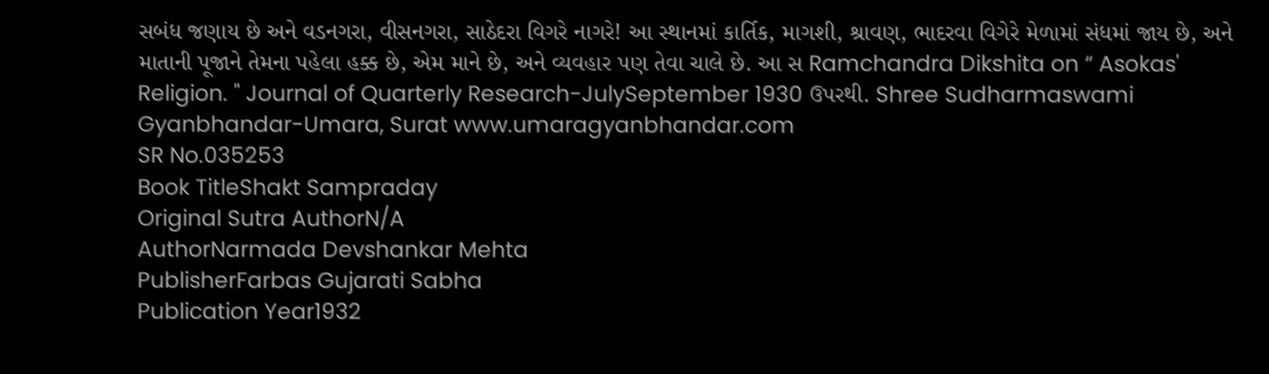સબંધ જણાય છે અને વડનગરા, વીસનગરા, સાઠેદરા વિગરે નાગરે! આ સ્થાનમાં કાર્તિક, માગશી, શ્રાવણ, ભાદરવા વિગેરે મેળામાં સંધમાં જાય છે, અને માતાની પૂજાને તેમના પહેલા હક્ક છે, એમ માને છે, અને વ્યવહાર પણ તેવા ચાલે છે. આ સ Ramchandra Dikshita on “ Asokas' Religion. " Journal of Quarterly Research-JulySeptember 1930 ઉપરથી. Shree Sudharmaswami Gyanbhandar-Umara, Surat www.umaragyanbhandar.com
SR No.035253
Book TitleShakt Sampraday
Original Sutra AuthorN/A
AuthorNarmada Devshankar Mehta
PublisherFarbas Gujarati Sabha
Publication Year1932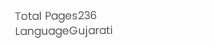Total Pages236
LanguageGujarati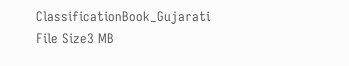ClassificationBook_Gujarati
File Size3 MB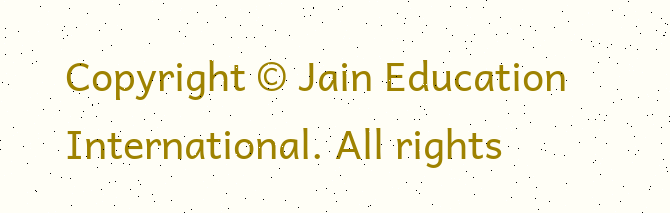Copyright © Jain Education International. All rights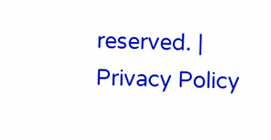reserved. | Privacy Policy